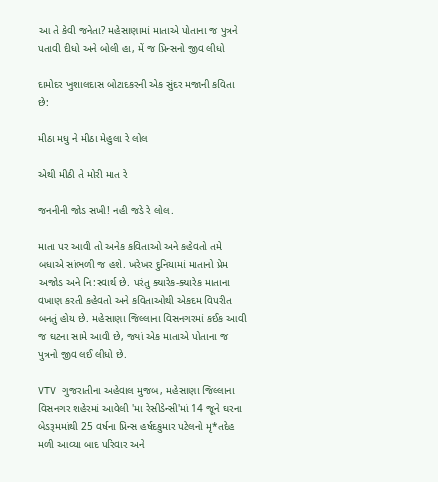આ તે કેવી જનેતા? મહેસાણામાં માતાએ પોતાના જ પુત્રને પતાવી દીધો અને બોલી હા, મેં જ પ્રિન્સનો જીવ લીધો

દામોદર ખુશાલદાસ બોટાદકરની એક સુંદર મજાની કવિતા છે:

મીઠા મધુ ને મીઠા મેહુલા રે લોલ

એથી મીઠી તે મોરી માત રે

જનનીની જોડ સખી! નહી જડે રે લોલ.

માતા પર આવી તો અનેક કવિતાઓ અને કહેવતો તમે બધાએ સાંભળી જ હશે. ખરેખર દુનિયામાં માતાનો પ્રેમ અજોડ અને નિ:સ્વાર્થ છે. પરંતુ ક્યારેક-ક્યારેક માતાના વખાણ કરતી કહેવતો અને કવિતાઓથી એકદમ વિપરીત બનતું હોય છે. મહેસાણા જિલ્લાના વિસનગરમાં કઈક આવી જ ઘટના સામે આવી છે, જ્યાં એક માતાએ પોતાના જ પુત્રનો જીવ લઈ લીધો છે.

VTV ગુજરાતીના અહેવાલ મુજબ, મહેસાણા જિલ્લાના વિસનગર શહેરમાં આવેલી 'મા રેસીડેન્સી'માં 14 જૂને ઘરના બેડરૂમમાંથી 25 વર્ષના પ્રિન્સ હર્ષદકુમાર પટેલનો મૃ*તદેહ મળી આવ્યા બાદ પરિવાર અને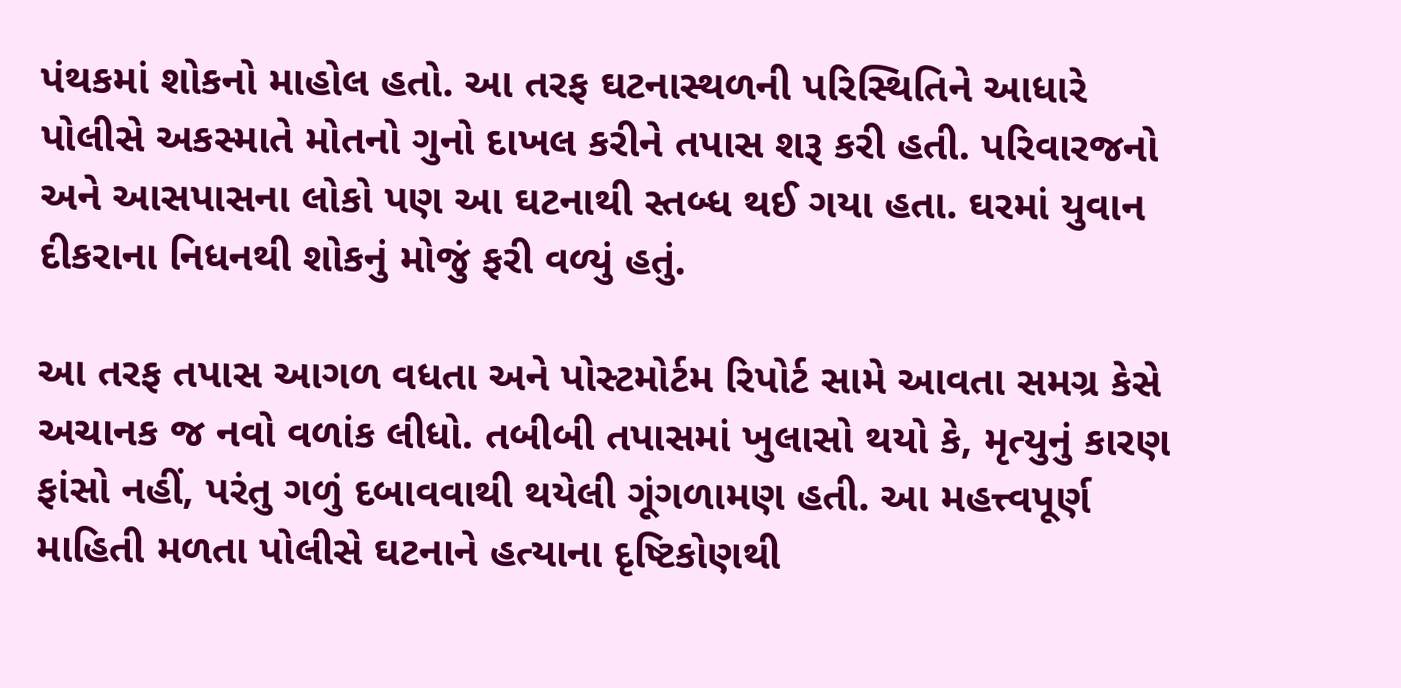પંથકમાં શોકનો માહોલ હતો. આ તરફ ઘટનાસ્થળની પરિસ્થિતિને આધારે પોલીસે અકસ્માતે મોતનો ગુનો દાખલ કરીને તપાસ શરૂ કરી હતી. પરિવારજનો અને આસપાસના લોકો પણ આ ઘટનાથી સ્તબ્ધ થઈ ગયા હતા. ઘરમાં યુવાન દીકરાના નિધનથી શોકનું મોજું ફરી વળ્યું હતું.

આ તરફ તપાસ આગળ વધતા અને પોસ્ટમોર્ટમ રિપોર્ટ સામે આવતા સમગ્ર કેસે અચાનક જ નવો વળાંક લીધો. તબીબી તપાસમાં ખુલાસો થયો કે, મૃત્યુનું કારણ ફાંસો નહીં, પરંતુ ગળું દબાવવાથી થયેલી ગૂંગળામણ હતી. આ મહત્ત્વપૂર્ણ માહિતી મળતા પોલીસે ઘટનાને હત્યાના દૃષ્ટિકોણથી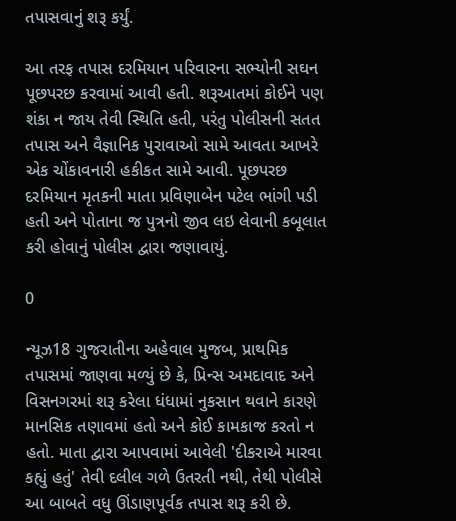તપાસવાનું શરૂ કર્યું.

આ તરફ તપાસ દરમિયાન પરિવારના સભ્યોની સઘન પૂછપરછ કરવામાં આવી હતી. શરૂઆતમાં કોઈને પણ શંકા ન જાય તેવી સ્થિતિ હતી, પરંતુ પોલીસની સતત તપાસ અને વૈજ્ઞાનિક પુરાવાઓ સામે આવતા આખરે એક ચોંકાવનારી હકીકત સામે આવી. પૂછપરછ દરમિયાન મૃતકની માતા પ્રવિણાબેન પટેલ ભાંગી પડી હતી અને પોતાના જ પુત્રનો જીવ લઇ લેવાની કબૂલાત કરી હોવાનું પોલીસ દ્વારા જણાવાયું.

0

ન્યૂઝ18 ગુજરાતીના અહેવાલ મુજબ, પ્રાથમિક તપાસમાં જાણવા મળ્યું છે કે, પ્રિન્સ અમદાવાદ અને વિસનગરમાં શરૂ કરેલા ધંધામાં નુકસાન થવાને કારણે માનસિક તણાવમાં હતો અને કોઈ કામકાજ કરતો ન હતો. માતા દ્વારા આપવામાં આવેલી 'દીકરાએ મારવા કહ્યું હતું' તેવી દલીલ ગળે ઉતરતી નથી, તેથી પોલીસે આ બાબતે વધુ ઊંડાણપૂર્વક તપાસ શરૂ કરી છે.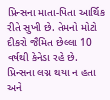પ્રિન્સના માતા-પિતા આર્થિક રીતે સુખી છે. તેમનો મોટો દીકરો જૈમિત છેલ્લા 10 વર્ષથી કેનેડા રહે છે. પ્રિન્સના લગ્ન થયા ન હતા અને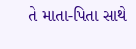તે માતા-પિતા સાથે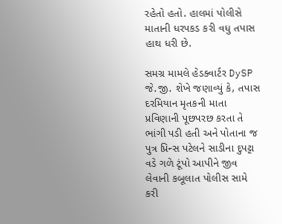રહેતો હતો. હાલમાં પોલીસે માતાની ધરપકડ કરી વધુ તપાસ હાથ ધરી છે.

સમગ્ર મામલે હેડક્વાર્ટર DySP જે.જી. શેખે જણાવ્યું કે, તપાસ દરમિયાન મૃતકની માતા પ્રવિણાની પૂછપરછ કરતા તે ભાંગી પડી હતી અને પોતાના જ પુત્ર પ્રિન્સ પટેલને સાડીના દુપટ્ટા વડે ગળે ટૂંપો આપીને જીવ લેવાની કબૂલાત પોલીસ સામે કરી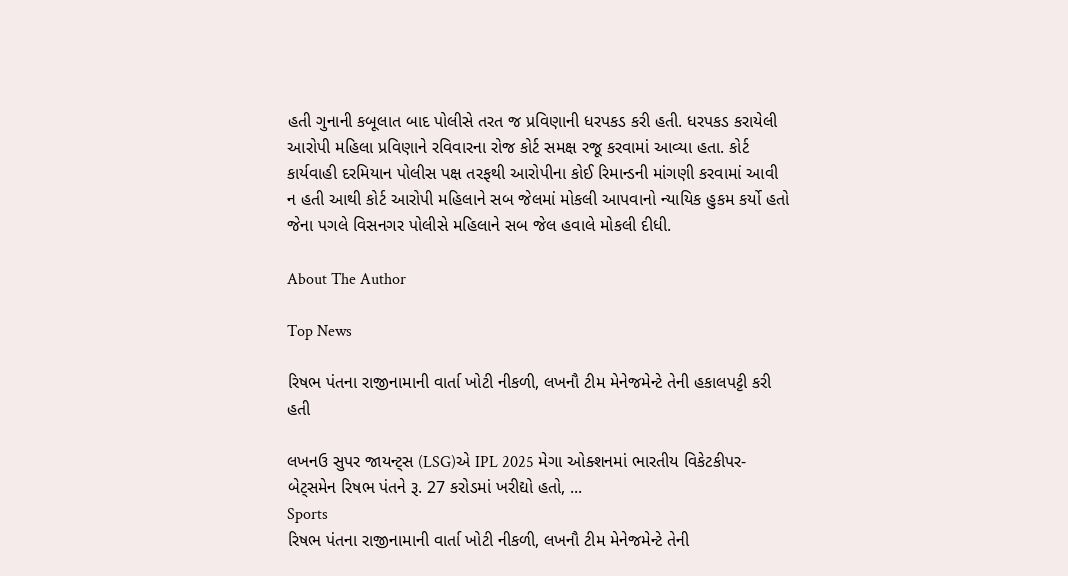હતી ગુનાની કબૂલાત બાદ પોલીસે તરત જ પ્રવિણાની ધરપકડ કરી હતી. ધરપકડ કરાયેલી આરોપી મહિલા પ્રવિણાને રવિવારના રોજ કોર્ટ સમક્ષ રજૂ કરવામાં આવ્યા હતા. કોર્ટ કાર્યવાહી દરમિયાન પોલીસ પક્ષ તરફથી આરોપીના કોઈ રિમાન્ડની માંગણી કરવામાં આવી ન હતી આથી કોર્ટ આરોપી મહિલાને સબ જેલમાં મોકલી આપવાનો ન્યાયિક હુકમ કર્યો હતો જેના પગલે વિસનગર પોલીસે મહિલાને સબ જેલ હવાલે મોકલી દીધી.

About The Author

Top News

રિષભ પંતના રાજીનામાની વાર્તા ખોટી નીકળી, લખનૌ ટીમ મેનેજમેન્ટે તેની હકાલપટ્ટી કરી હતી

લખનઉ સુપર જાયન્ટ્સ (LSG)એ IPL 2025 મેગા ઓક્શનમાં ભારતીય વિકેટકીપર-બેટ્સમેન રિષભ પંતને રૂ. 27 કરોડમાં ખરીદ્યો હતો, ...
Sports
રિષભ પંતના રાજીનામાની વાર્તા ખોટી નીકળી, લખનૌ ટીમ મેનેજમેન્ટે તેની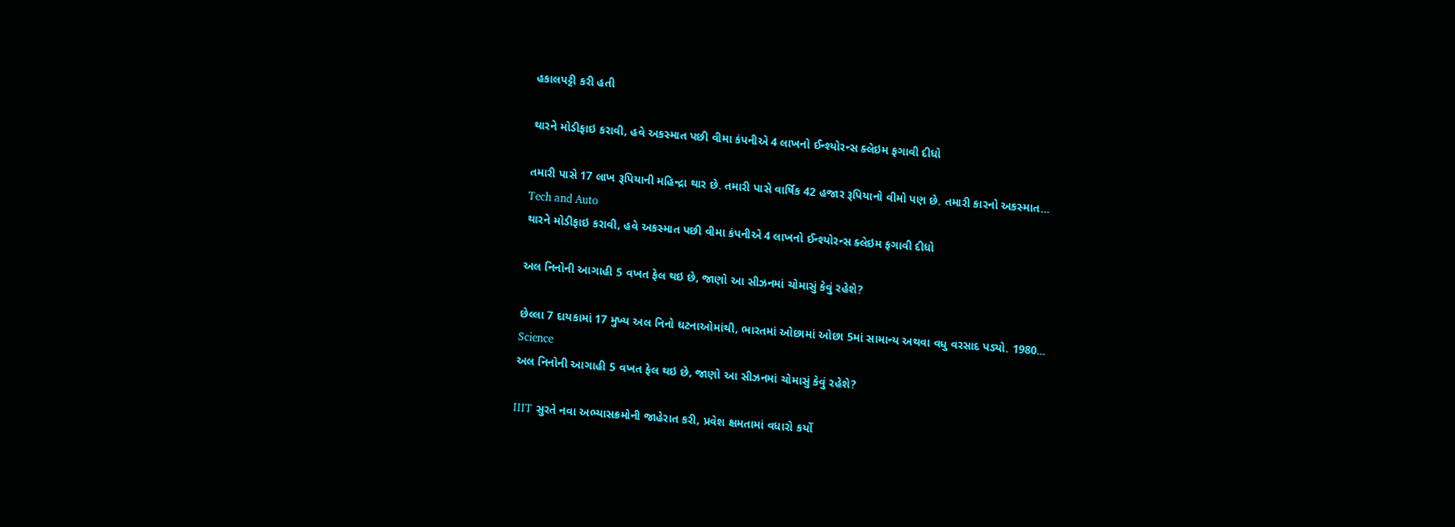હકાલપટ્ટી કરી હતી

થારને મોડીફાઇ કરાવી, હવે અકસ્માત પછી વીમા કંપનીએ 4 લાખનો ઈન્શ્યોરન્સ ક્લેઇમ ફગાવી દીધો

તમારી પાસે 17 લાખ રૂપિયાની મહિન્દ્રા થાર છે. તમારી પાસે વાર્ષિક 42 હજાર રૂપિયાનો વીમો પણ છે. તમારી કારનો અકસ્માત...
Tech and Auto
થારને મોડીફાઇ કરાવી, હવે અકસ્માત પછી વીમા કંપનીએ 4 લાખનો ઈન્શ્યોરન્સ ક્લેઇમ ફગાવી દીધો

અલ નિનોની આગાહી 5 વખત ફેલ થઇ છે, જાણો આ સીઝનમાં ચોમાસું કેવું રહેશે?

છેલ્લા 7 દાયકામાં 17 મુખ્ય અલ નિનો ઘટનાઓમાંથી, ભારતમાં ઓછામાં ઓછા 5માં સામાન્ય અથવા વધુ વરસાદ પડ્યો. 1980...
Science
અલ નિનોની આગાહી 5 વખત ફેલ થઇ છે, જાણો આ સીઝનમાં ચોમાસું કેવું રહેશે?

IIIT સુરતે નવા અભ્યાસક્રમોની જાહેરાત કરી, પ્રવેશ ક્ષમતામાં વધારો કર્યો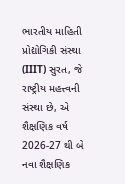ભારતીય માહિતી પ્રોદ્યોગિકી સંસ્થા (IIIT) સુરત, જે રાષ્ટ્રીય મહત્ત્વની સંસ્થા છે, એ શૈક્ષણિક વર્ષ 2026-27 થી બે નવા શૈક્ષણિક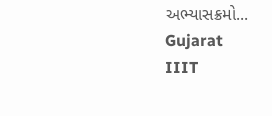અભ્યાસક્રમો...
Gujarat
IIIT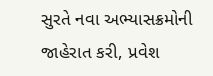સુરતે નવા અભ્યાસક્રમોની જાહેરાત કરી, પ્રવેશ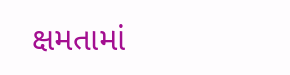ક્ષમતામાં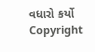વધારો કર્યો
Copyright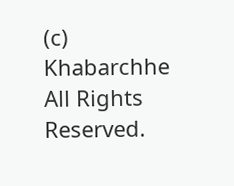(c) Khabarchhe All Rights Reserved.